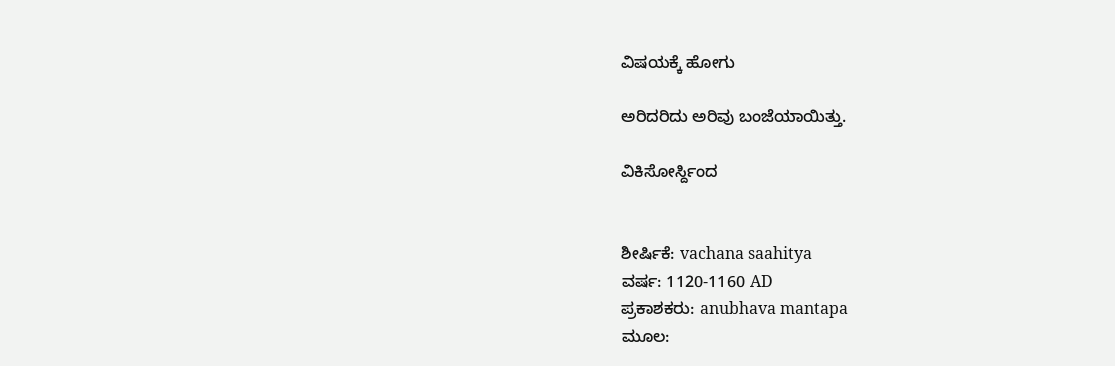ವಿಷಯಕ್ಕೆ ಹೋಗು

ಅರಿದರಿದು ಅರಿವು ಬಂಜೆಯಾಯಿತ್ತು.

ವಿಕಿಸೋರ್ಸ್ದಿಂದ


ಶೀರ್ಷಿಕೆ: vachana saahitya
ವರ್ಷ: 1120-1160 AD
ಪ್ರಕಾಶಕರು: anubhava mantapa
ಮೂಲ: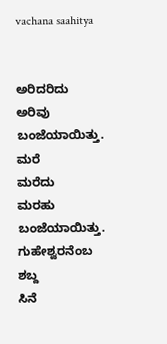vachana saahitya


ಅರಿದರಿದು
ಅರಿವು
ಬಂಜೆಯಾಯಿತ್ತು.
ಮರೆ
ಮರೆದು
ಮರಹು
ಬಂಜೆಯಾಯಿತ್ತು.
ಗುಹೇಶ್ವರನೆಂಬ
ಶಬ್ದ
ಸಿನೆ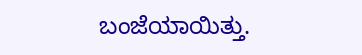ಬಂಜೆಯಾಯಿತ್ತು.